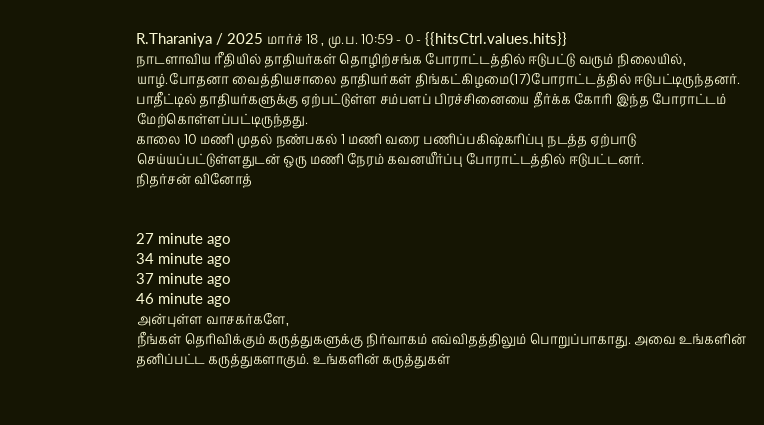R.Tharaniya / 2025 மார்ச் 18 , மு.ப. 10:59 - 0 - {{hitsCtrl.values.hits}}
நாடளாவிய ரீதியில் தாதியர்கள் தொழிற்சங்க போராட்டத்தில் ஈடுபட்டு வரும் நிலையில், யாழ்.போதனா வைத்தியசாலை தாதியர்கள் திங்கட்கிழமை(17)போராட்டத்தில் ஈடுபட்டிருந்தனர்.
பாதீட்டில் தாதியர்களுக்கு ஏற்பட்டுள்ள சம்பளப் பிரச்சினையை தீர்க்க கோரி இந்த போராட்டம் மேற்கொள்ளப்பட்டிருந்தது.
காலை 10 மணி முதல் நண்பகல் 1 மணி வரை பணிப்பகிஷ்கரிப்பு நடத்த ஏற்பாடு செய்யப்பட்டுள்ளதுடன் ஒரு மணி நேரம் கவனயீர்ப்பு போராட்டத்தில் ஈடுபட்டனர்.
நிதர்சன் வினோத்


27 minute ago
34 minute ago
37 minute ago
46 minute ago
அன்புள்ள வாசகர்களே,
நீங்கள் தெரிவிக்கும் கருத்துகளுக்கு நிர்வாகம் எவ்விதத்திலும் பொறுப்பாகாது. அவை உங்களின் தனிப்பட்ட கருத்துகளாகும். உங்களின் கருத்துகள்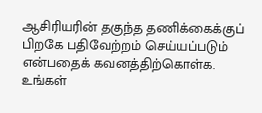ஆசிரியரின் தகுந்த தணிக்கைக்குப் பிறகே பதிவேற்றம் செய்யப்படும் என்பதைக் கவனத்திற்கொள்க. உங்கள்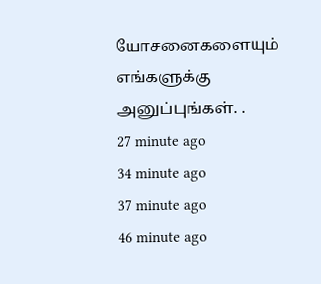யோசனைகளையும் எங்களுக்கு அனுப்புங்கள். .
27 minute ago
34 minute ago
37 minute ago
46 minute ago